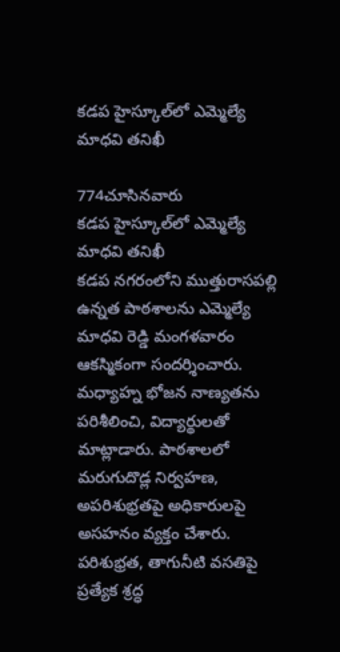కడప హైస్కూల్‌లో ఎమ్మెల్యే మాధవి తనిఖీ

774చూసినవారు
కడప హైస్కూల్‌లో ఎమ్మెల్యే మాధవి తనిఖీ
కడప నగరంలోని ముత్తురాసపల్లి ఉన్నత పాఠశాలను ఎమ్మెల్యే మాధవి రెడ్డి మంగళవారం ఆకస్మికంగా సందర్శించారు. మధ్యాహ్న భోజన నాణ్యతను పరిశీలించి, విద్యార్థులతో మాట్లాడారు. పాఠశాలలో మరుగుదొడ్ల నిర్వహణ, అపరిశుభ్రతపై అధికారులపై అసహనం వ్యక్తం చేశారు. పరిశుభ్రత, తాగునీటి వసతిపై ప్రత్యేక శ్రద్ధ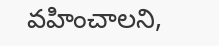వహించాలని,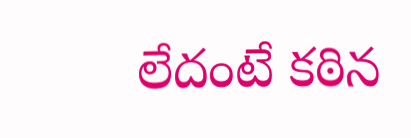లేదంటే కఠిన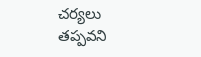చర్యలు తప్పవని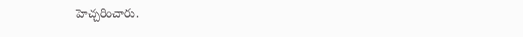హెచ్చరించారు.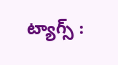ట్యాగ్స్ :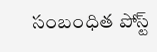సంబంధిత పోస్ట్